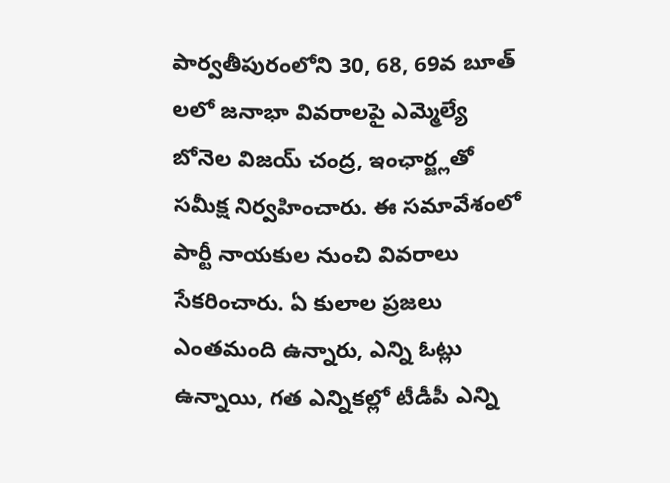పార్వతీపురంలోని 30, 68, 69వ బూత్ లలో జనాభా వివరాలపై ఎమ్మెల్యే బోనెల విజయ్ చంద్ర, ఇంఛార్జ్లతో సమీక్ష నిర్వహించారు. ఈ సమావేశంలో పార్టీ నాయకుల నుంచి వివరాలు సేకరించారు. ఏ కులాల ప్రజలు ఎంతమంది ఉన్నారు, ఎన్ని ఓట్లు ఉన్నాయి, గత ఎన్నికల్లో టీడీపీ ఎన్ని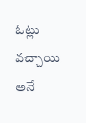ఓట్లు వచ్చాయి అనే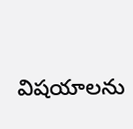విషయాలను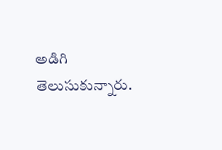అడిగి తెలుసుకున్నారు.